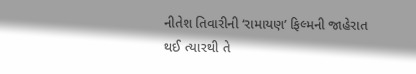નીતેશ તિવારીની ‘રામાયણ’ ફિલ્મની જાહેરાત થઈ ત્યારથી તે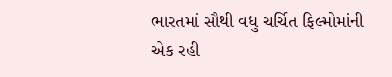ભારતમાં સૌથી વધુ ચર્ચિત ફિલ્મોમાંની એક રહી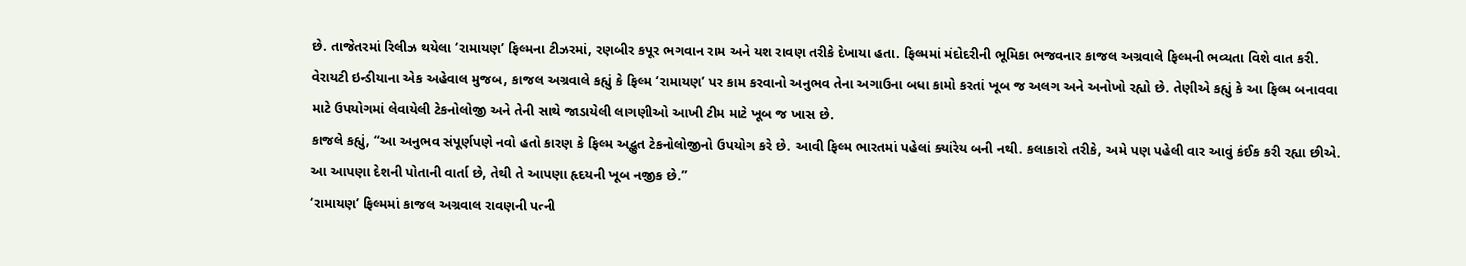છે. તાજેતરમાં રિલીઝ થયેલા ‘રામાયણ’ ફિલ્મના ટીઝરમાં, રણબીર કપૂર ભગવાન રામ અને યશ રાવણ તરીકે દેખાયા હતા. ફિલ્મમાં મંદોદરીની ભૂમિકા ભજવનાર કાજલ અગ્રવાલે ફિલ્મની ભવ્યતા વિશે વાત કરી.
વેરાયટી ઇન્ડીયાના એક અહેવાલ મુજબ, કાજલ અગ્રવાલે કહ્યું કે ફિલ્મ ‘રામાયણ’ પર કામ કરવાનો અનુભવ તેના અગાઉના બધા કામો કરતાં ખૂબ જ અલગ અને અનોખો રહ્યો છે. તેણીએ કહ્યું કે આ ફિલ્મ બનાવવા માટે ઉપયોગમાં લેવાયેલી ટેકનોલોજી અને તેની સાથે જાડાયેલી લાગણીઓ આખી ટીમ માટે ખૂબ જ ખાસ છે.
કાજલે કહ્યું, “આ અનુભવ સંપૂર્ણપણે નવો હતો કારણ કે ફિલ્મ અદ્ભુત ટેકનોલોજીનો ઉપયોગ કરે છે. આવી ફિલ્મ ભારતમાં પહેલાં ક્યાંરેય બની નથી. કલાકારો તરીકે, અમે પણ પહેલી વાર આવું કંઈક કરી રહ્યા છીએ. આ આપણા દેશની પોતાની વાર્તા છે, તેથી તે આપણા હૃદયની ખૂબ નજીક છે.”
‘રામાયણ’ ફિલ્મમાં કાજલ અગ્રવાલ રાવણની પત્ની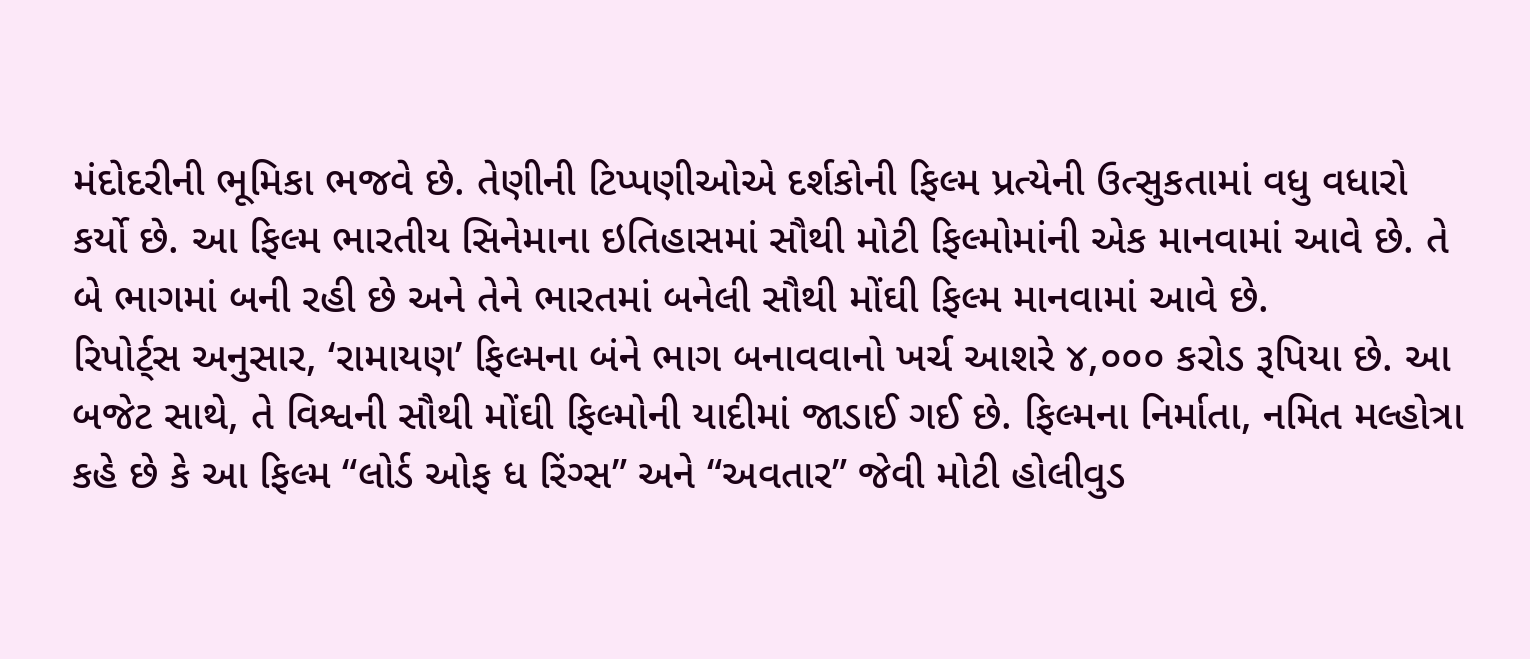મંદોદરીની ભૂમિકા ભજવે છે. તેણીની ટિપ્પણીઓએ દર્શકોની ફિલ્મ પ્રત્યેની ઉત્સુકતામાં વધુ વધારો કર્યો છે. આ ફિલ્મ ભારતીય સિનેમાના ઇતિહાસમાં સૌથી મોટી ફિલ્મોમાંની એક માનવામાં આવે છે. તે બે ભાગમાં બની રહી છે અને તેને ભારતમાં બનેલી સૌથી મોંઘી ફિલ્મ માનવામાં આવે છે.
રિપોર્ટ્‌સ અનુસાર, ‘રામાયણ’ ફિલ્મના બંને ભાગ બનાવવાનો ખર્ચ આશરે ૪,૦૦૦ કરોડ રૂપિયા છે. આ બજેટ સાથે, તે વિશ્વની સૌથી મોંઘી ફિલ્મોની યાદીમાં જાડાઈ ગઈ છે. ફિલ્મના નિર્માતા, નમિત મલ્હોત્રા કહે છે કે આ ફિલ્મ “લોર્ડ ઓફ ધ રિંગ્સ” અને “અવતાર” જેવી મોટી હોલીવુડ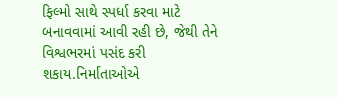ફિલ્મો સાથે સ્પર્ધા કરવા માટે બનાવવામાં આવી રહી છે, જેથી તેને વિશ્વભરમાં પસંદ કરી શકાય.નિર્માતાઓએ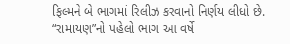ફિલ્મને બે ભાગમાં રિલીઝ કરવાનો નિર્ણય લીધો છે. “રામાયણ”નો પહેલો ભાગ આ વર્ષે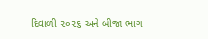દિવાળી ૨૦૨૬ અને બીજા ભાગ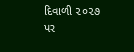દિવાળી ૨૦૨૭ પર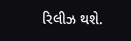રિલીઝ થશે.